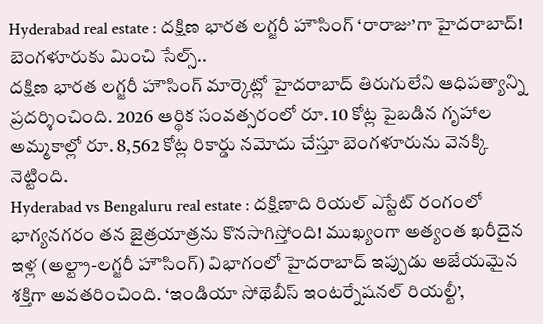Hyderabad real estate : దక్షిణ భారత లగ్జరీ హౌసింగ్ ‘రారాజు’గా హైదరాబాద్! బెంగళూరుకు మించి సేల్స్..
దక్షిణ భారత లగ్జరీ హౌసింగ్ మార్కెట్లో హైదరాబాద్ తిరుగులేని ఆధిపత్యాన్ని ప్రదర్శించింది. 2026 ఆర్థిక సంవత్సరంలో రూ. 10 కోట్ల పైబడిన గృహాల అమ్మకాల్లో రూ. 8,562 కోట్ల రికార్డు నమోదు చేస్తూ బెంగళూరును వెనక్కి నెట్టింది.
Hyderabad vs Bengaluru real estate : దక్షిణాది రియల్ ఎస్టేట్ రంగంలో భాగ్యనగరం తన జైత్రయాత్రను కొనసాగిస్తోంది! ముఖ్యంగా అత్యంత ఖరీదైన ఇళ్ల (అల్ట్రా-లగ్జరీ హౌసింగ్) విభాగంలో హైదరాబాద్ ఇప్పుడు అజేయమైన శక్తిగా అవతరించింది. ‘ఇండియా సోథెబీస్ ఇంటర్నేషనల్ రియల్టీ’,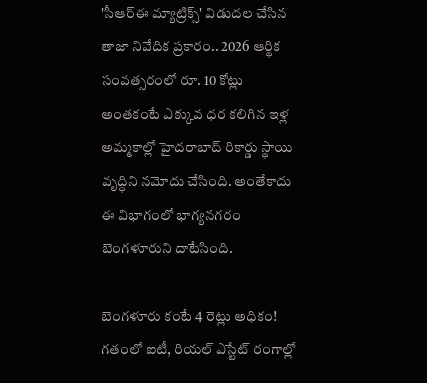'సీఆర్ఈ మ్యాట్రిక్స్' విడుదల చేసిన తాజా నివేదిక ప్రకారం.. 2026 ఆర్థిక సంవత్సరంలో రూ. 10 కోట్లు అంతకంటే ఎక్కువ ధర కలిగిన ఇళ్ల అమ్మకాల్లో హైదరాబాద్ రికార్డు స్థాయి వృద్ధిని నమోదు చేసింది. అంతేకాదు ఈ విభాగంలో భాగ్యనగరం బెంగళూరుని దాటేసింది.

బెంగళూరు కంటే 4 రెట్లు అధికం!
గతంలో ఐటీ, రియల్ ఎస్టేట్ రంగాల్లో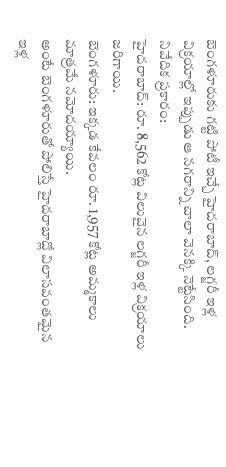బెంగళూరుకు గట్టి పోటీ ఇచ్చే హైదరాబాద్, లగ్జరీ ఇళ్ల విక్రయాల్లో ఇప్పుడు ఆ నగరాన్ని చాలా వెనక్కి నెట్టేసింది. నివేదిక ప్రకారం:
హైదరాబాద్: రూ. 8,562 కోట్ల విలువైన లగ్జరీ ఇళ్ల విక్రయాలు జరిగాయి.
బెంగళూరు: ఇక్కడ కేవలం రూ. 1,957 కోట్ల అమ్మకాలు మాత్రమే నమోదయ్యాయి.
అంటే బెంగళూరుతో పోలిస్తే హైదరాబాద్లో విలాసవంతమైన ఇళ్ల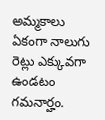అమ్మకాలు ఏకంగా నాలుగు రెట్లు ఎక్కువగా ఉండటం గమనార్హం.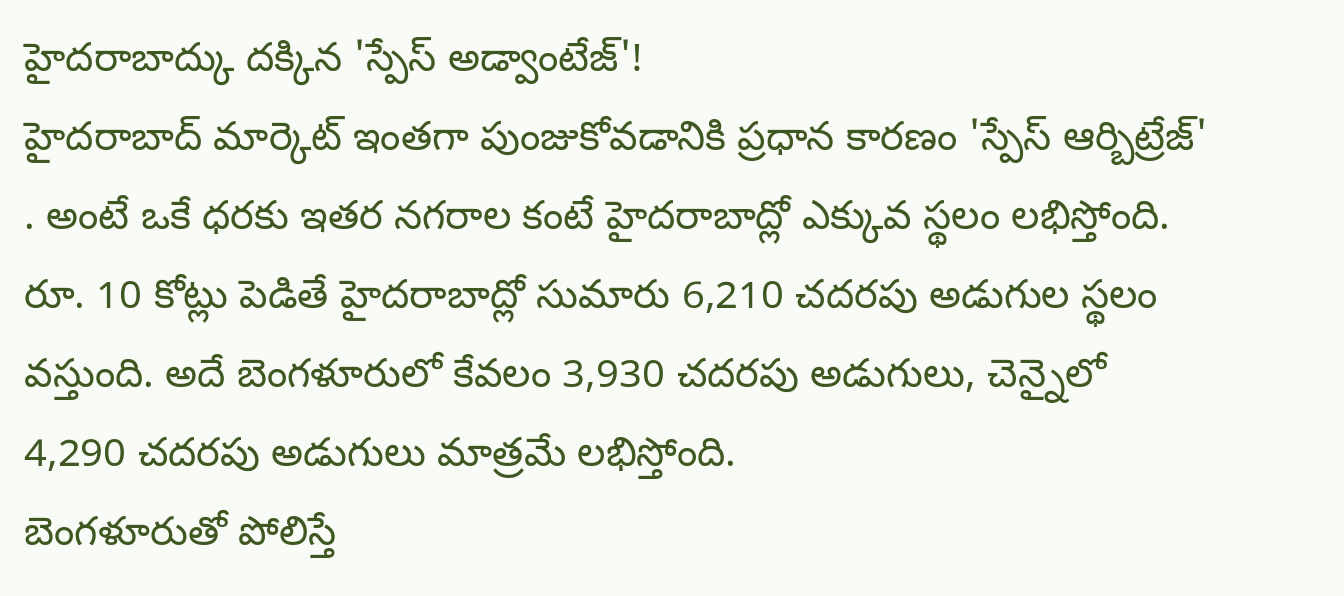హైదరాబాద్కు దక్కిన 'స్పేస్ అడ్వాంటేజ్'!
హైదరాబాద్ మార్కెట్ ఇంతగా పుంజుకోవడానికి ప్రధాన కారణం 'స్పేస్ ఆర్బిట్రేజ్' . అంటే ఒకే ధరకు ఇతర నగరాల కంటే హైదరాబాద్లో ఎక్కువ స్థలం లభిస్తోంది.
రూ. 10 కోట్లు పెడితే హైదరాబాద్లో సుమారు 6,210 చదరపు అడుగుల స్థలం వస్తుంది. అదే బెంగళూరులో కేవలం 3,930 చదరపు అడుగులు, చెన్నైలో 4,290 చదరపు అడుగులు మాత్రమే లభిస్తోంది.
బెంగళూరుతో పోలిస్తే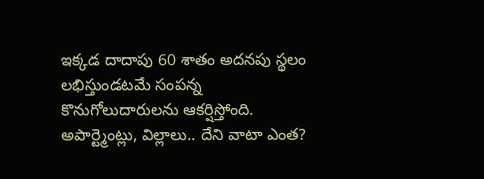ఇక్కడ దాదాపు 60 శాతం అదనపు స్థలం లభిస్తుండటమే సంపన్న కొనుగోలుదారులను ఆకర్షిస్తోంది.
అపార్ట్మెంట్లు, విల్లాలు.. దేని వాటా ఎంత?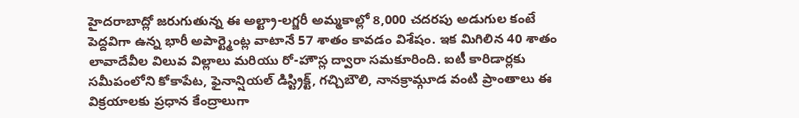హైదరాబాద్లో జరుగుతున్న ఈ అల్ట్రా-లగ్జరీ అమ్మకాల్లో 8,000 చదరపు అడుగుల కంటే పెద్దవిగా ఉన్న భారీ అపార్ట్మెంట్ల వాటానే 57 శాతం కావడం విశేషం. ఇక మిగిలిన 40 శాతం లావాదేవీల విలువ విల్లాలు మరియు రో-హౌస్ల ద్వారా సమకూరింది. ఐటీ కారిడార్లకు సమీపంలోని కోకాపేట, ఫైనాన్షియల్ డిస్ట్రిక్ట్, గచ్చిబౌలి, నానక్రామ్గూడ వంటి ప్రాంతాలు ఈ విక్రయాలకు ప్రధాన కేంద్రాలుగా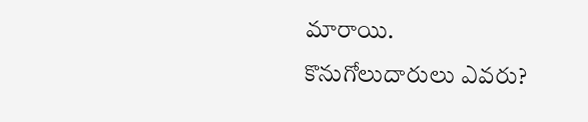మారాయి.
కొనుగోలుదారులు ఎవరు?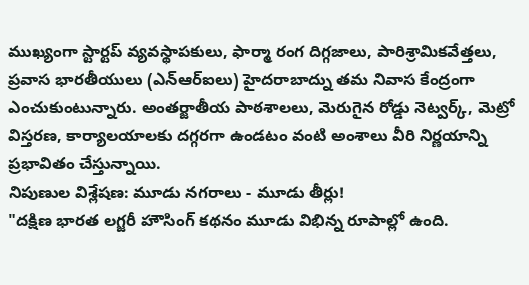ముఖ్యంగా స్టార్టప్ వ్యవస్థాపకులు, ఫార్మా రంగ దిగ్గజాలు, పారిశ్రామికవేత్తలు, ప్రవాస భారతీయులు (ఎన్ఆర్ఐలు) హైదరాబాద్ను తమ నివాస కేంద్రంగా ఎంచుకుంటున్నారు. అంతర్జాతీయ పాఠశాలలు, మెరుగైన రోడ్డు నెట్వర్క్, మెట్రో విస్తరణ, కార్యాలయాలకు దగ్గరగా ఉండటం వంటి అంశాలు వీరి నిర్ణయాన్ని ప్రభావితం చేస్తున్నాయి.
నిపుణుల విశ్లేషణ: మూడు నగరాలు - మూడు తీర్లు!
"దక్షిణ భారత లగ్జరీ హౌసింగ్ కథనం మూడు విభిన్న రూపాల్లో ఉంది.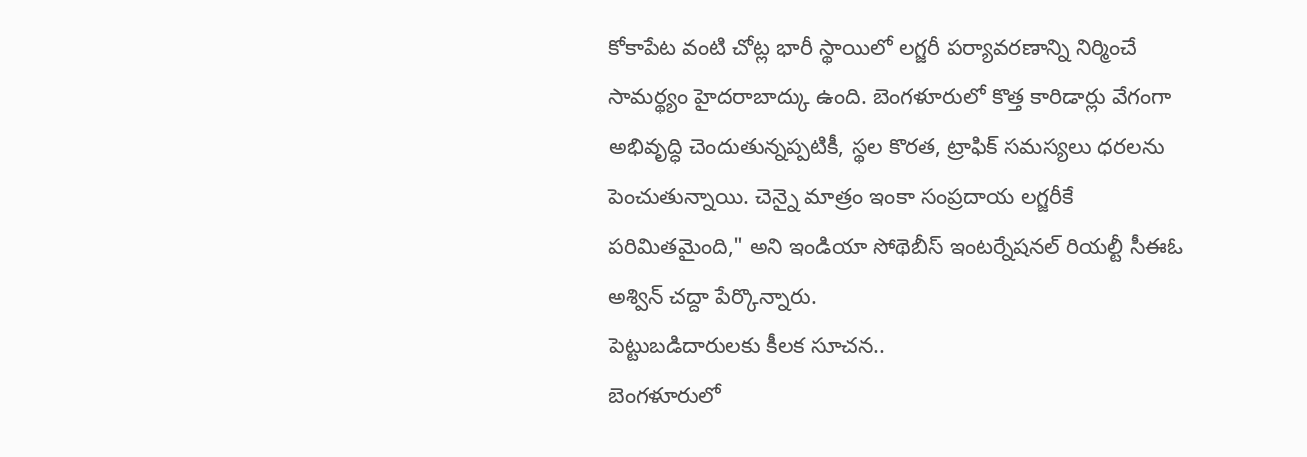కోకాపేట వంటి చోట్ల భారీ స్థాయిలో లగ్జరీ పర్యావరణాన్ని నిర్మించే సామర్థ్యం హైదరాబాద్కు ఉంది. బెంగళూరులో కొత్త కారిడార్లు వేగంగా అభివృద్ధి చెందుతున్నప్పటికీ, స్థల కొరత, ట్రాఫిక్ సమస్యలు ధరలను పెంచుతున్నాయి. చెన్నై మాత్రం ఇంకా సంప్రదాయ లగ్జరీకే పరిమితమైంది," అని ఇండియా సోథెబీస్ ఇంటర్నేషనల్ రియల్టీ సీఈఓ అశ్విన్ చద్దా పేర్కొన్నారు.
పెట్టుబడిదారులకు కీలక సూచన..
బెంగళూరులో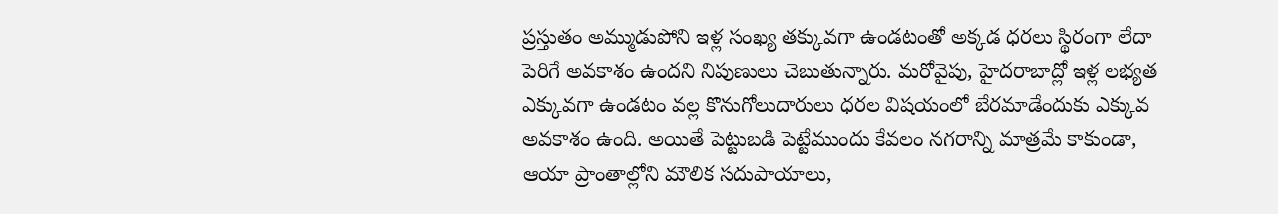ప్రస్తుతం అమ్ముడుపోని ఇళ్ల సంఖ్య తక్కువగా ఉండటంతో అక్కడ ధరలు స్థిరంగా లేదా పెరిగే అవకాశం ఉందని నిపుణులు చెబుతున్నారు. మరోవైపు, హైదరాబాద్లో ఇళ్ల లభ్యత ఎక్కువగా ఉండటం వల్ల కొనుగోలుదారులు ధరల విషయంలో బేరమాడేందుకు ఎక్కువ అవకాశం ఉంది. అయితే పెట్టుబడి పెట్టేముందు కేవలం నగరాన్ని మాత్రమే కాకుండా, ఆయా ప్రాంతాల్లోని మౌలిక సదుపాయాలు,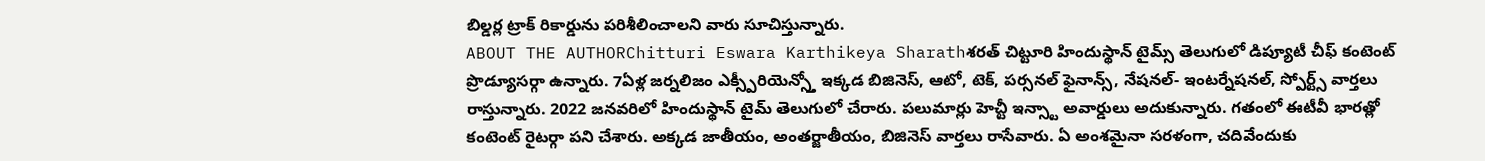బిల్డర్ల ట్రాక్ రికార్డును పరిశీలించాలని వారు సూచిస్తున్నారు.
ABOUT THE AUTHORChitturi Eswara Karthikeya Sharathశరత్ చిట్టూరి హిందుస్థాన్ టైమ్స్ తెలుగులో డిప్యూటీ చీఫ్ కంటెంట్ ప్రొడ్యూసర్గా ఉన్నారు. 7ఏళ్ల జర్నలిజం ఎక్స్పీరియెన్స్తో ఇక్కడ బిజినెస్, ఆటో, టెక్, పర్సనల్ ఫైనాన్స్, నేషనల్- ఇంటర్నేషనల్, స్పోర్ట్స్ వార్తలు రాస్తున్నారు. 2022 జనవరిలో హిందుస్థాన్ టైమ్ తెలుగులో చేరారు. పలుమార్లు హెచ్టీ ఇన్స్టా అవార్డులు అదుకున్నారు. గతంలో ఈటీవీ భారత్లో కంటెంట్ రైటర్గా పని చేశారు. అక్కడ జాతీయం, అంతర్జాతీయం, బిజినెస్ వార్తలు రాసేవారు. ఏ అంశమైనా సరళంగా, చదివేందుకు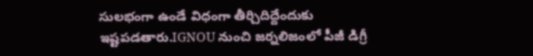సులభంగా ఉండే విధంగా తీర్చిదిద్దేందుకు ఇష్టపడతారు.IGNOU నుంచి జర్నలిజంలో పీజీ డిగ్రీ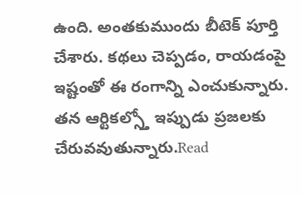ఉంది. అంతకుముందు బీటెక్ పూర్తి చేశారు. కథలు చెప్పడం, రాయడంపై ఇష్టంతో ఈ రంగాన్ని ఎంచుకున్నారు. తన ఆర్టికల్స్తో ఇప్పుడు ప్రజలకు చేరువవుతున్నారు.Read